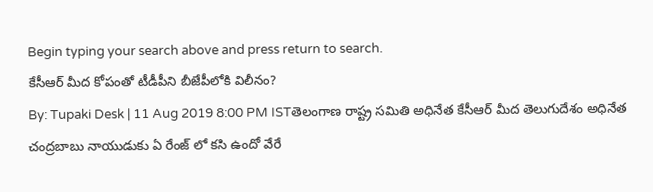Begin typing your search above and press return to search.
కేసీఆర్ మీద కోపంతో టీడీపీని బీజేపీలోకి విలీనం?
By: Tupaki Desk | 11 Aug 2019 8:00 PM ISTతెలంగాణ రాష్ట్ర సమితి అధినేత కేసీఆర్ మీద తెలుగుదేశం అధినేత చంద్రబాబు నాయుడుకు ఏ రేంజ్ లో కసి ఉందో వేరే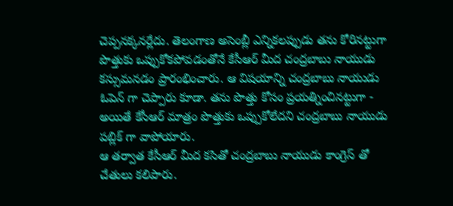చెప్పనక్కనర్లేదు. తెలంగాణ అసెంబ్లీ ఎన్నికలప్పుడు తను కోరినట్టుగా పొత్తుకు ఒప్పుకోకపోవడంతోనే కేసీఆర్ మీద చంద్రబాబు నాయుడు కస్సుమనడం ప్రారంభించారు. ఆ విషయాన్ని చంద్రబాబు నాయుడు ఓపెన్ గా చెప్పారు కూడా. తను పొత్తు కోసం ప్రయత్నించినట్టుగా - అయితే కేసీఆర్ మాత్రం పొత్తుకు ఒప్పుకోలేదని చంద్రబాబు నాయుడు పబ్లిక్ గా వాపోయారు.
ఆ తర్వాత కేసీఆర్ మీద కసితో చంద్రబాబు నాయుడు కాంగ్రెస్ తో చేతులు కలిపారు.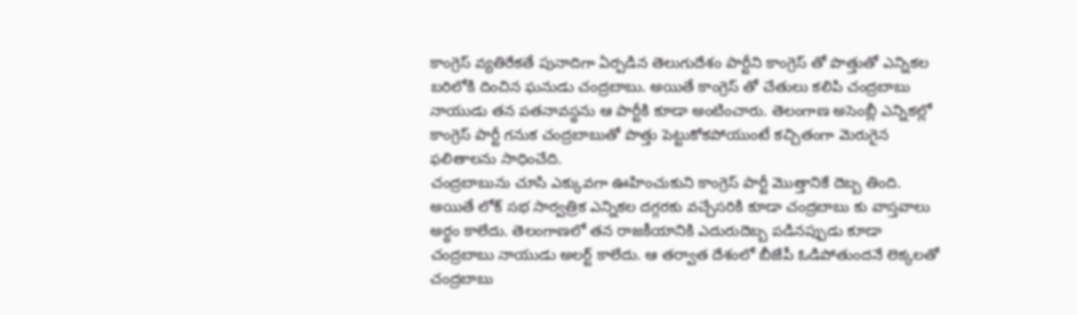కాంగ్రెస్ వ్యతిరేకతే పునాదిగా ఏర్పడిన తెలుగుదేశం పార్టీని కాంగ్రెస్ తో పొత్తుతో ఎన్నికల బరిలోకి దించిన ఘనుడు చంద్రబాబు. అయితే కాంగ్రెస్ తో చేతులు కలిపి చంద్రబాబు నాయుడు తన పతనావస్థను ఆ పార్టీకి కూడా అంటించారు. తెలంగాణ అసెంబ్లీ ఎన్నికల్లో కాంగ్రెస్ పార్టీ గనుక చంద్రబాబుతో పొత్తు పెట్టుకోకపోయుంటే కచ్చితంగా మెరుగైన ఫలితాలను సాధించేది.
చంద్రబాబును చూసి ఎక్కువగా ఊహించుకుని కాంగ్రెస్ పార్టీ మొత్తానికే దెబ్బ తింది. అయితే లోక్ సభ సార్వత్రిక ఎన్నికల దగ్గరకు వచ్చేసరికి కూడా చంద్రబాబు కు వాస్తవాలు అర్థం కాలేదు. తెలంగాణలో తన రాజకీయానికి ఎదురుదెబ్బ పడినప్పుడు కూడా చంద్రబాబు నాయుడు అలర్ట్ కాలేదు. ఆ తర్వాత దేశంలో బీజేపీ ఓడిపోతుందనే లెక్కలతో చంద్రబాబు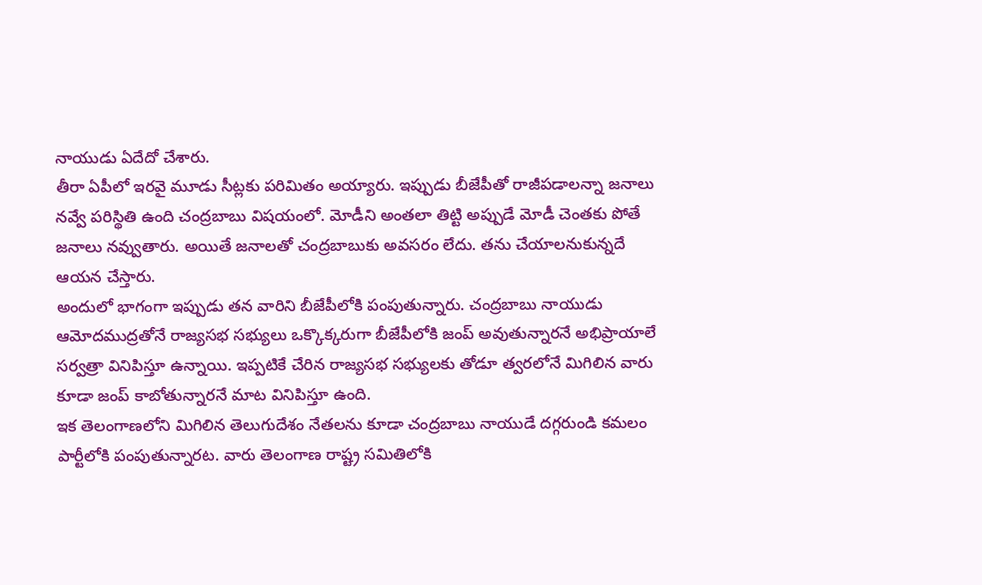నాయుడు ఏదేదో చేశారు.
తీరా ఏపీలో ఇరవై మూడు సీట్లకు పరిమితం అయ్యారు. ఇప్పుడు బీజేపీతో రాజీపడాలన్నా జనాలు నవ్వే పరిస్థితి ఉంది చంద్రబాబు విషయంలో. మోడీని అంతలా తిట్టి అప్పుడే మోడీ చెంతకు పోతే జనాలు నవ్వుతారు. అయితే జనాలతో చంద్రబాబుకు అవసరం లేదు. తను చేయాలనుకున్నదే ఆయన చేస్తారు.
అందులో భాగంగా ఇప్పుడు తన వారిని బీజేపీలోకి పంపుతున్నారు. చంద్రబాబు నాయుడు ఆమోదముద్రతోనే రాజ్యసభ సభ్యులు ఒక్కొక్కరుగా బీజేపీలోకి జంప్ అవుతున్నారనే అభిప్రాయాలే సర్వత్రా వినిపిస్తూ ఉన్నాయి. ఇప్పటికే చేరిన రాజ్యసభ సభ్యులకు తోడూ త్వరలోనే మిగిలిన వారు కూడా జంప్ కాబోతున్నారనే మాట వినిపిస్తూ ఉంది.
ఇక తెలంగాణలోని మిగిలిన తెలుగుదేశం నేతలను కూడా చంద్రబాబు నాయుడే దగ్గరుండి కమలం పార్టీలోకి పంపుతున్నారట. వారు తెలంగాణ రాష్ట్ర సమితిలోకి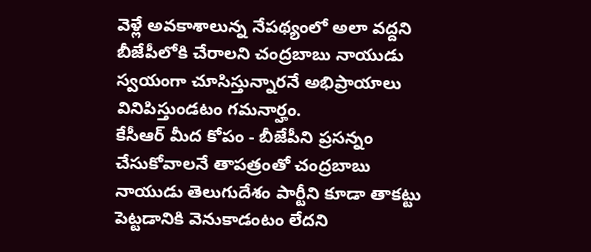వెళ్లే అవకాశాలున్న నేపథ్యంలో అలా వద్దని బీజేపీలోకి చేరాలని చంద్రబాబు నాయుడు స్వయంగా చూసిస్తున్నారనే అభిప్రాయాలు వినిపిస్తుండటం గమనార్హం.
కేసీఆర్ మీద కోపం - బీజేపీని ప్రసన్నం చేసుకోవాలనే తాపత్రంతో చంద్రబాబు నాయుడు తెలుగుదేశం పార్టీని కూడా తాకట్టు పెట్టడానికి వెనుకాడంటం లేదని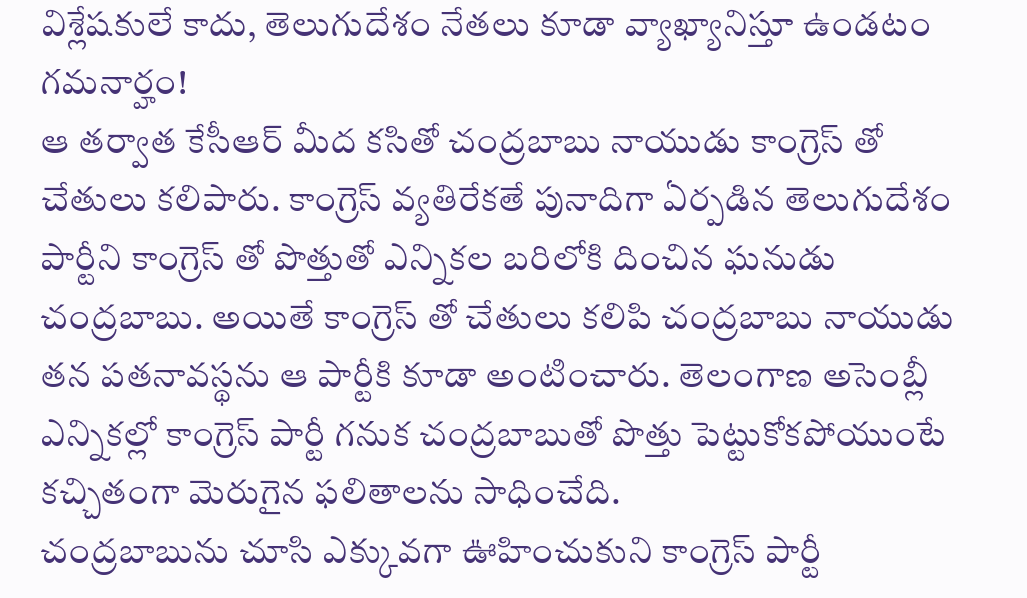విశ్లేషకులే కాదు, తెలుగుదేశం నేతలు కూడా వ్యాఖ్యానిస్తూ ఉండటం గమనార్హం!
ఆ తర్వాత కేసీఆర్ మీద కసితో చంద్రబాబు నాయుడు కాంగ్రెస్ తో చేతులు కలిపారు. కాంగ్రెస్ వ్యతిరేకతే పునాదిగా ఏర్పడిన తెలుగుదేశం పార్టీని కాంగ్రెస్ తో పొత్తుతో ఎన్నికల బరిలోకి దించిన ఘనుడు చంద్రబాబు. అయితే కాంగ్రెస్ తో చేతులు కలిపి చంద్రబాబు నాయుడు తన పతనావస్థను ఆ పార్టీకి కూడా అంటించారు. తెలంగాణ అసెంబ్లీ ఎన్నికల్లో కాంగ్రెస్ పార్టీ గనుక చంద్రబాబుతో పొత్తు పెట్టుకోకపోయుంటే కచ్చితంగా మెరుగైన ఫలితాలను సాధించేది.
చంద్రబాబును చూసి ఎక్కువగా ఊహించుకుని కాంగ్రెస్ పార్టీ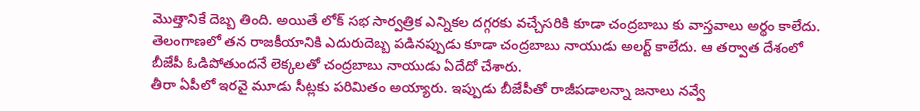మొత్తానికే దెబ్బ తింది. అయితే లోక్ సభ సార్వత్రిక ఎన్నికల దగ్గరకు వచ్చేసరికి కూడా చంద్రబాబు కు వాస్తవాలు అర్థం కాలేదు. తెలంగాణలో తన రాజకీయానికి ఎదురుదెబ్బ పడినప్పుడు కూడా చంద్రబాబు నాయుడు అలర్ట్ కాలేదు. ఆ తర్వాత దేశంలో బీజేపీ ఓడిపోతుందనే లెక్కలతో చంద్రబాబు నాయుడు ఏదేదో చేశారు.
తీరా ఏపీలో ఇరవై మూడు సీట్లకు పరిమితం అయ్యారు. ఇప్పుడు బీజేపీతో రాజీపడాలన్నా జనాలు నవ్వే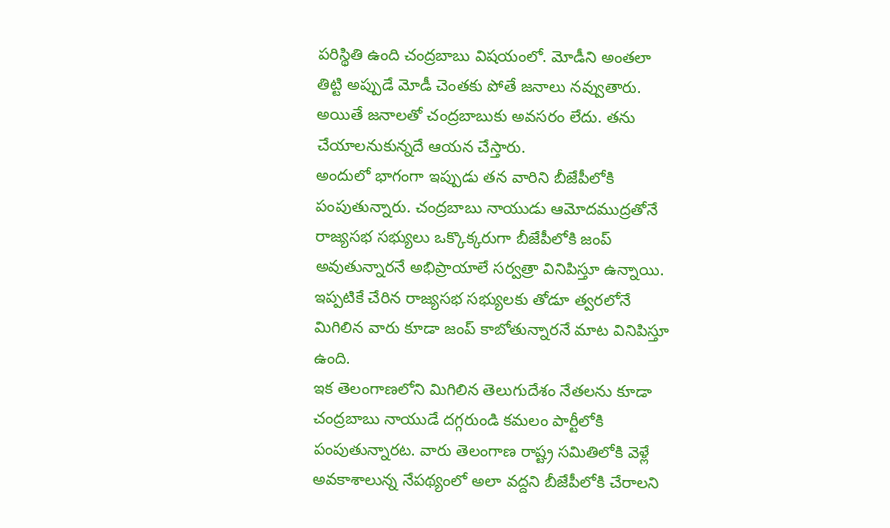పరిస్థితి ఉంది చంద్రబాబు విషయంలో. మోడీని అంతలా తిట్టి అప్పుడే మోడీ చెంతకు పోతే జనాలు నవ్వుతారు. అయితే జనాలతో చంద్రబాబుకు అవసరం లేదు. తను చేయాలనుకున్నదే ఆయన చేస్తారు.
అందులో భాగంగా ఇప్పుడు తన వారిని బీజేపీలోకి పంపుతున్నారు. చంద్రబాబు నాయుడు ఆమోదముద్రతోనే రాజ్యసభ సభ్యులు ఒక్కొక్కరుగా బీజేపీలోకి జంప్ అవుతున్నారనే అభిప్రాయాలే సర్వత్రా వినిపిస్తూ ఉన్నాయి. ఇప్పటికే చేరిన రాజ్యసభ సభ్యులకు తోడూ త్వరలోనే మిగిలిన వారు కూడా జంప్ కాబోతున్నారనే మాట వినిపిస్తూ ఉంది.
ఇక తెలంగాణలోని మిగిలిన తెలుగుదేశం నేతలను కూడా చంద్రబాబు నాయుడే దగ్గరుండి కమలం పార్టీలోకి పంపుతున్నారట. వారు తెలంగాణ రాష్ట్ర సమితిలోకి వెళ్లే అవకాశాలున్న నేపథ్యంలో అలా వద్దని బీజేపీలోకి చేరాలని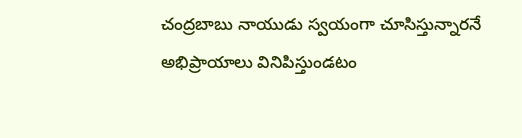చంద్రబాబు నాయుడు స్వయంగా చూసిస్తున్నారనే అభిప్రాయాలు వినిపిస్తుండటం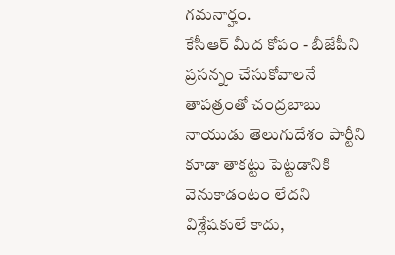గమనార్హం.
కేసీఆర్ మీద కోపం - బీజేపీని ప్రసన్నం చేసుకోవాలనే తాపత్రంతో చంద్రబాబు నాయుడు తెలుగుదేశం పార్టీని కూడా తాకట్టు పెట్టడానికి వెనుకాడంటం లేదని విశ్లేషకులే కాదు,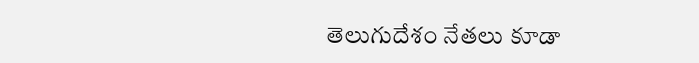తెలుగుదేశం నేతలు కూడా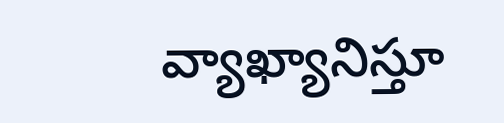వ్యాఖ్యానిస్తూ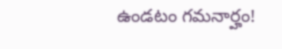ఉండటం గమనార్హం!